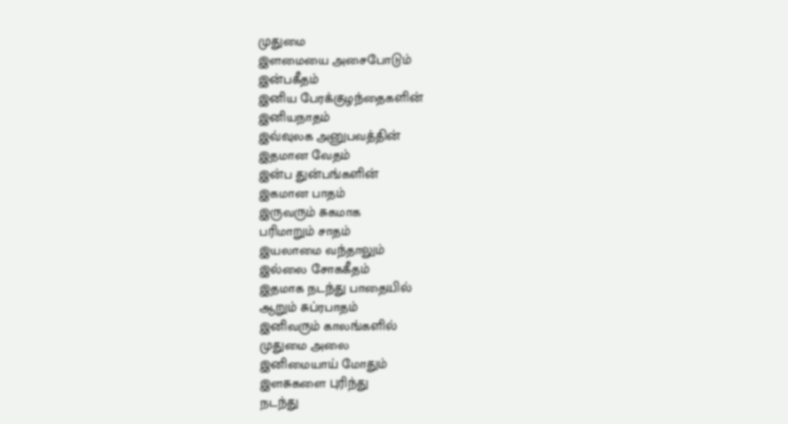முதுமை
இளமையை அசைபோடும்
இன்பகீதம்
இனிய பேரக்குழந்தைகளின்
இனியநாதம்
இவ்வுலக அனுபவத்தின்
இதமான வேதம்
இன்ப துன்பங்களின்
இகமான பாதம்
இருவரும் சுகமாக
பரிமாறும் சாதம்
இயலாமை வந்தாலும்
இல்லை சோககீதம்
இதமாக நடந்து பாதையில்
ஆறும் சுப்ரபாதம்
இனிவரும் காலங்களில்
முதுமை அலை
இனிமையாய் மோதும்
இளசுகளை புரிந்து
நடந்து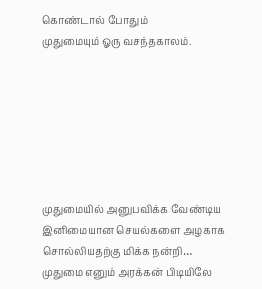கொண்டால் போதும்
முதுமையும் ஓரு வசந்தகாலம்.







முதுமையில் அனுபவிக்க வேண்டிய இனிமையான செயல்களை அழகாக சொல்லியதற்கு மிக்க நன்றி…
முதுமை எனும் அரக்கன் பிடியிலே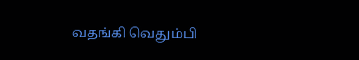வதங்கி வெதும்பி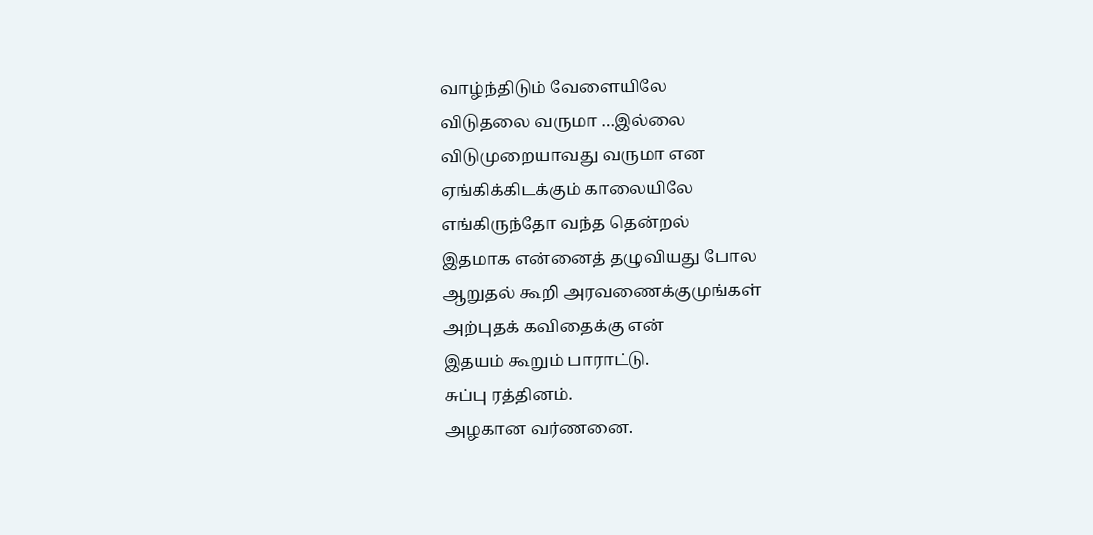வாழ்ந்திடும் வேளையிலே
விடுதலை வருமா …இல்லை
விடுமுறையாவது வருமா என
ஏங்கிக்கிடக்கும் காலையிலே
எங்கிருந்தோ வந்த தென்றல்
இதமாக என்னைத் தழுவியது போல
ஆறுதல் கூறி அரவணைக்குமுங்கள்
அற்புதக் கவிதைக்கு என்
இதயம் கூறும் பாராட்டு.
சுப்பு ரத்தினம்.
அழகான வர்ணனை.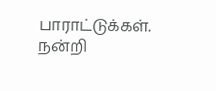பாராட்டுக்கள். நன்றி